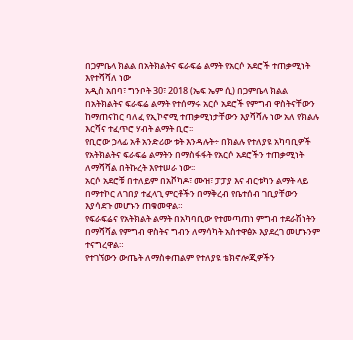በጋምቤላ ክልል በአትክልትና ፍራፍሬ ልማት የአርሶ አደሮች ተጠቃሚነት እየተሻሻለ ነው
አዲስ አበባ፣ ግንቦት 30፣ 2018 (ኤፍ ኤም ሲ) በጋምቤላ ክልል በአትክልትና ፍራፍሬ ልማት የተሰማሩ አርሶ አደሮች የምግብ ዋስትናቸውን ከማጠናከር ባለፈ የኢኮኖሚ ተጠቃሚነታቸውን እያሻሻሉ ነው አለ የክልሉ እርሻና ተፈጥሮ ሃብት ልማት ቢሮ፡፡
የቢሮው ኃላፊ አቶ አንድሪው ቱት እንዳሉት÷ በክልሉ የተለያዩ አካባቢዎች የአትክልትና ፍራፍሬ ልማትን በማስፋፋት የአርሶ አደሮችን ተጠቃሚነት ለማሻሻል በትኩረት እየተሠራ ነው፡፡
አርሶ አደሮቹ በተለይም በአቮካዶ፣ ሙዝ፣ ፓፓያ እና ብርቱካን ልማት ላይ በማተኮር ለገበያ ተፈላጊ ምርቶችን በማቅረብ የቤተሰብ ገቢያቸውን እያሳደጉ መሆኑን ጠቁመዋል።
የፍራፍሬና የአትክልት ልማት በአካባቢው የተመጣጠነ ምግብ ተደራሽነትን በማሻሻል የምግብ ዋስትና ግብን ለማሳካት አስተዋፅኦ እያደረገ መሆኑንም ተናግረዋል።
የተገኘውን ውጤት ለማስቀጠልም የተለያዩ ቴክኖሎጂዎችን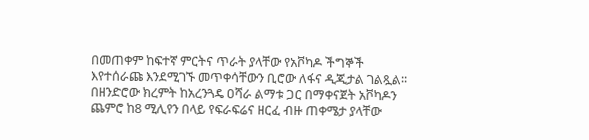በመጠቀም ከፍተኛ ምርትና ጥራት ያላቸው የአቮካዶ ችግኞች እየተሰራጩ እንደሚገኙ መጥቀሳቸውን ቢሮው ለፋና ዲጂታል ገልጿል፡፡
በዘንድሮው ክረምት ከአረንጓዴ ዐሻራ ልማቱ ጋር በማቀናጀት አቮካዶን ጨምሮ ከ8 ሚሊየን በላይ የፍራፍሬና ዘርፈ ብዙ ጠቀሜታ ያላቸው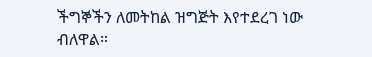ችግኞችን ለመትከል ዝግጅት እየተደረገ ነው ብለዋል።